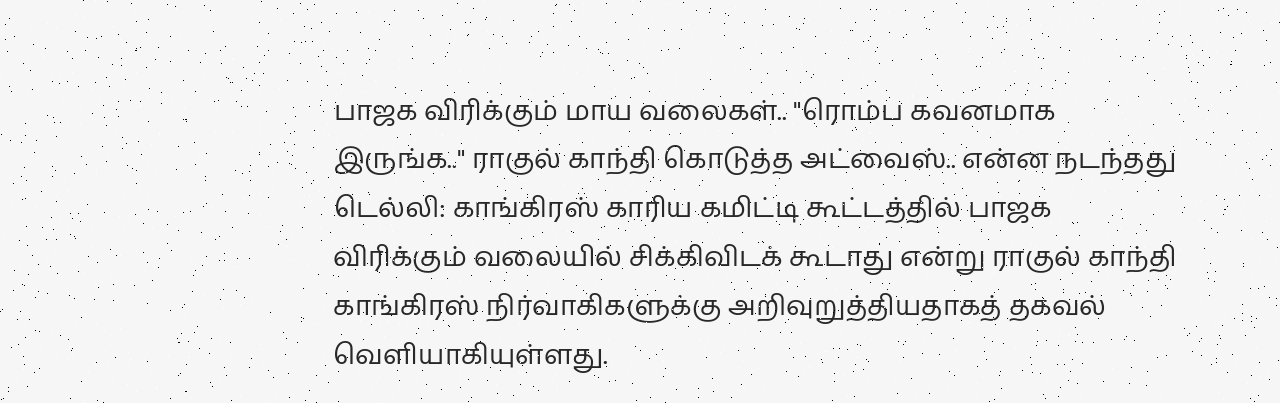பாஜக விரிக்கும் மாய வலைகள்.. "ரொம்ப கவனமாக இருங்க.." ராகுல் காந்தி கொடுத்த அட்வைஸ்.. என்ன நடந்தது
டெல்லி: காங்கிரஸ் காரிய கமிட்டி கூட்டத்தில் பாஜக விரிக்கும் வலையில் சிக்கிவிடக் கூடாது என்று ராகுல் காந்தி காங்கிரஸ் நிர்வாகிகளுக்கு அறிவுறுத்தியதாகத் தகவல் வெளியாகியுள்ளது.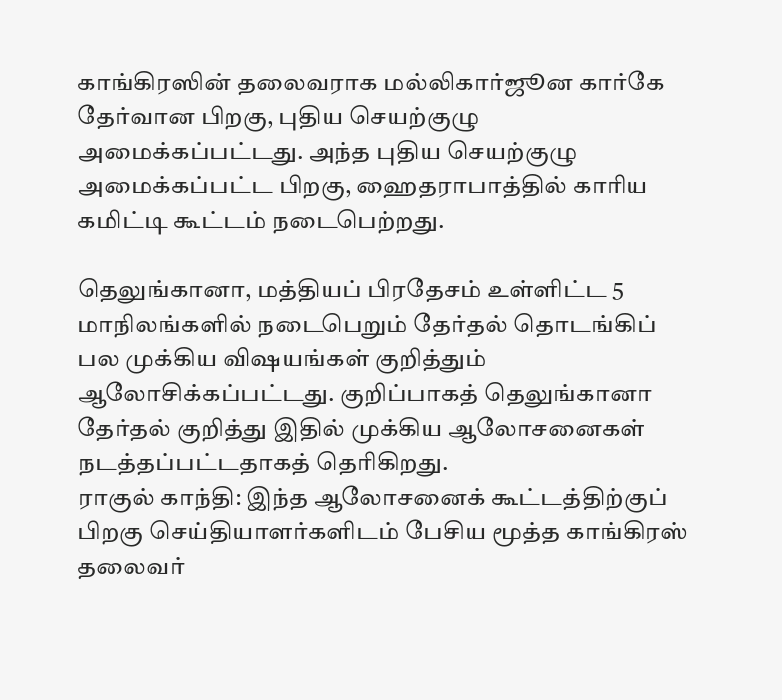காங்கிரஸின் தலைவராக மல்லிகார்ஜூன கார்கே தேர்வான பிறகு, புதிய செயற்குழு அமைக்கப்பட்டது. அந்த புதிய செயற்குழு அமைக்கப்பட்ட பிறகு, ஹைதராபாத்தில் காரிய கமிட்டி கூட்டம் நடைபெற்றது.

தெலுங்கானா, மத்தியப் பிரதேசம் உள்ளிட்ட 5 மாநிலங்களில் நடைபெறும் தேர்தல் தொடங்கிப் பல முக்கிய விஷயங்கள் குறித்தும் ஆலோசிக்கப்பட்டது. குறிப்பாகத் தெலுங்கானா தேர்தல் குறித்து இதில் முக்கிய ஆலோசனைகள் நடத்தப்பட்டதாகத் தெரிகிறது.
ராகுல் காந்தி: இந்த ஆலோசனைக் கூட்டத்திற்குப் பிறகு செய்தியாளர்களிடம் பேசிய மூத்த காங்கிரஸ் தலைவர்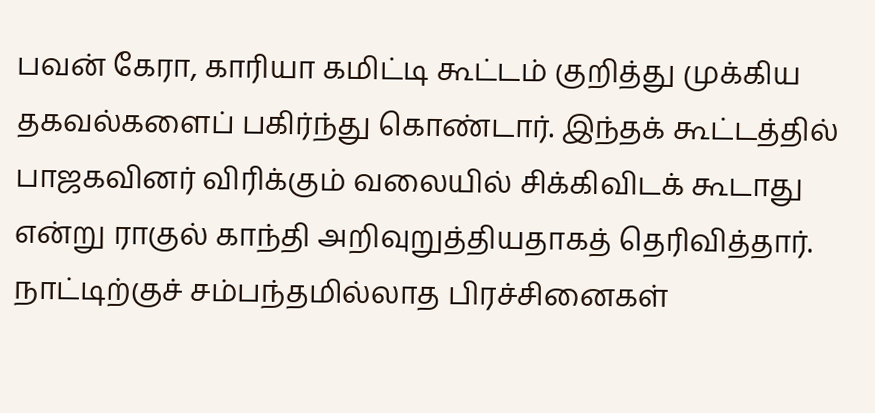பவன் கேரா, காரியா கமிட்டி கூட்டம் குறித்து முக்கிய தகவல்களைப் பகிர்ந்து கொண்டார். இந்தக் கூட்டத்தில் பாஜகவினர் விரிக்கும் வலையில் சிக்கிவிடக் கூடாது என்று ராகுல் காந்தி அறிவுறுத்தியதாகத் தெரிவித்தார். நாட்டிற்குச் சம்பந்தமில்லாத பிரச்சினைகள்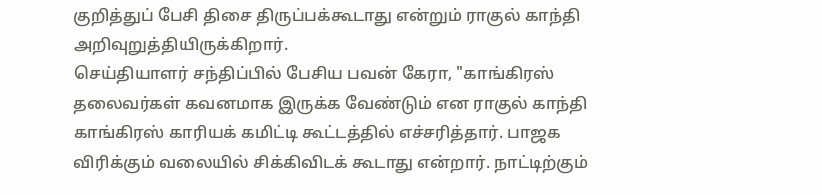குறித்துப் பேசி திசை திருப்பக்கூடாது என்றும் ராகுல் காந்தி அறிவுறுத்தியிருக்கிறார்.
செய்தியாளர் சந்திப்பில் பேசிய பவன் கேரா, "காங்கிரஸ் தலைவர்கள் கவனமாக இருக்க வேண்டும் என ராகுல் காந்தி காங்கிரஸ் காரியக் கமிட்டி கூட்டத்தில் எச்சரித்தார். பாஜக விரிக்கும் வலையில் சிக்கிவிடக் கூடாது என்றார். நாட்டிற்கும்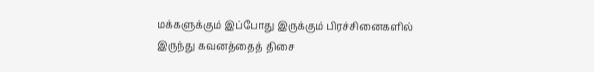மக்களுக்கும் இப்போது இருக்கும் பிரச்சினைகளில் இருந்து கவனத்தைத் திசை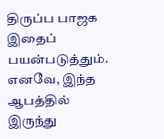திருப்ப பாஜக இதைப் பயன்படுத்தும். எனவே, இந்த ஆபத்தில் இருந்து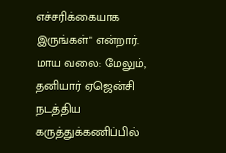எச்சரிக்கையாக இருங்கள்" என்றார்.
மாய வலை: மேலும், தனியார் ஏஜென்சி நடத்திய கருத்துக்கணிப்பில்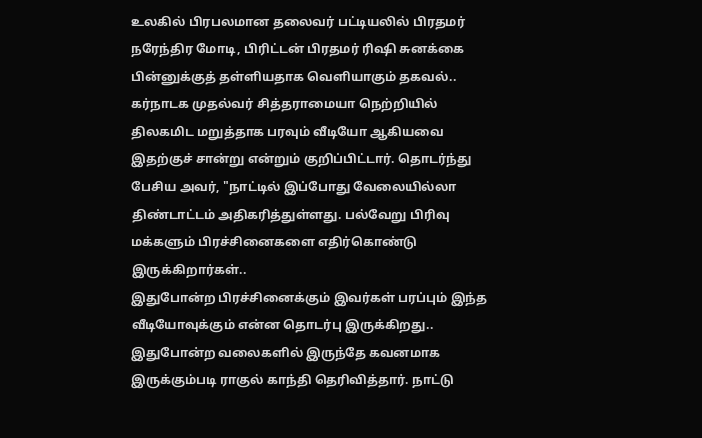உலகில் பிரபலமான தலைவர் பட்டியலில் பிரதமர் நரேந்திர மோடி, பிரிட்டன் பிரதமர் ரிஷி சுனக்கை பின்னுக்குத் தள்ளியதாக வெளியாகும் தகவல்.. கர்நாடக முதல்வர் சித்தராமையா நெற்றியில் திலகமிட மறுத்தாக பரவும் வீடியோ ஆகியவை இதற்குச் சான்று என்றும் குறிப்பிட்டார். தொடர்ந்து பேசிய அவர், "நாட்டில் இப்போது வேலையில்லா திண்டாட்டம் அதிகரித்துள்ளது. பல்வேறு பிரிவு மக்களும் பிரச்சினைகளை எதிர்கொண்டு இருக்கிறார்கள்..
இதுபோன்ற பிரச்சினைக்கும் இவர்கள் பரப்பும் இந்த வீடியோவுக்கும் என்ன தொடர்பு இருக்கிறது.. இதுபோன்ற வலைகளில் இருந்தே கவனமாக இருக்கும்படி ராகுல் காந்தி தெரிவித்தார். நாட்டு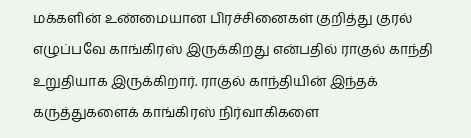மக்களின் உண்மையான பிரச்சினைகள் குறித்து குரல் எழுப்பவே காங்கிரஸ் இருக்கிறது என்பதில் ராகுல் காந்தி உறுதியாக இருக்கிறார். ராகுல் காந்தியின் இந்தக் கருத்துகளைக் காங்கிரஸ் நிர்வாகிகளை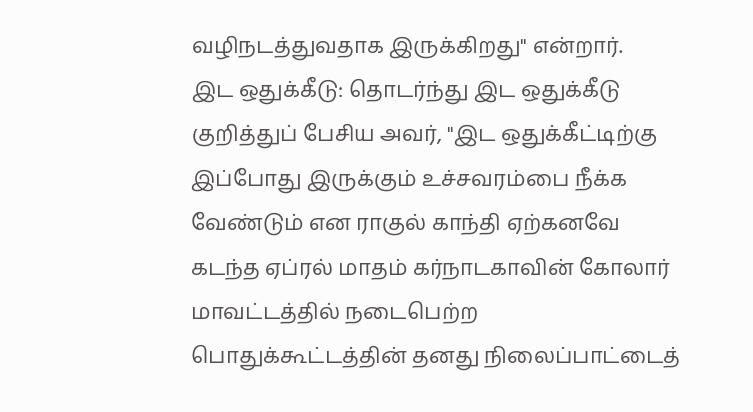வழிநடத்துவதாக இருக்கிறது" என்றார்.
இட ஒதுக்கீடு: தொடர்ந்து இட ஒதுக்கீடு குறித்துப் பேசிய அவர், "இட ஒதுக்கீட்டிற்கு இப்போது இருக்கும் உச்சவரம்பை நீக்க வேண்டும் என ராகுல் காந்தி ஏற்கனவே கடந்த ஏப்ரல் மாதம் கர்நாடகாவின் கோலார் மாவட்டத்தில் நடைபெற்ற பொதுக்கூட்டத்தின் தனது நிலைப்பாட்டைத்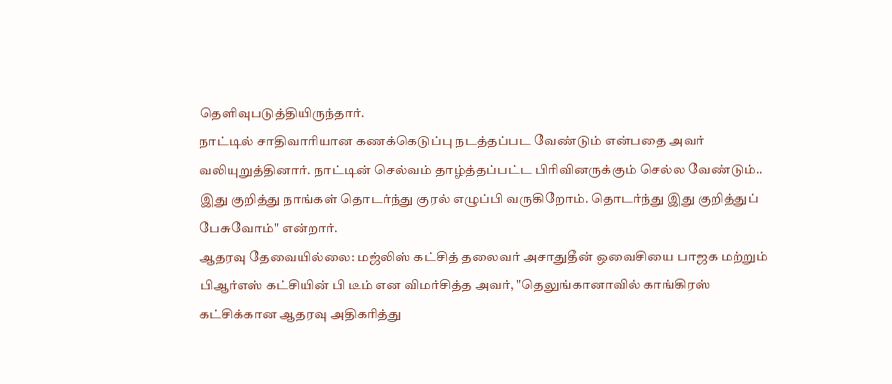தெளிவுபடுத்தியிருந்தார்.
நாட்டில் சாதிவாரியான கணக்கெடுப்பு நடத்தப்பட வேண்டும் என்பதை அவர் வலியுறுத்தினார். நாட்டின் செல்வம் தாழ்த்தப்பட்ட பிரிவினருக்கும் செல்ல வேண்டும்.. இது குறித்து நாங்கள் தொடர்ந்து குரல் எழுப்பி வருகிறோம். தொடர்ந்து இது குறித்துப் பேசுவோம்" என்றார்.
ஆதரவு தேவையில்லை: மஜ்லிஸ் கட்சித் தலைவர் அசாதுதீன் ஒவைசியை பாஜக மற்றும் பிஆர்எஸ் கட்சியின் பி டீம் என விமர்சித்த அவர், "தெலுங்கானாவில் காங்கிரஸ் கட்சிக்கான ஆதரவு அதிகரித்து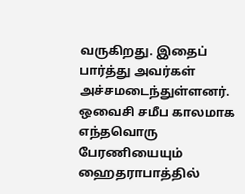வருகிறது. இதைப் பார்த்து அவர்கள் அச்சமடைந்துள்ளனர். ஒவைசி சமீப காலமாக எந்தவொரு பேரணியையும் ஹைதராபாத்தில்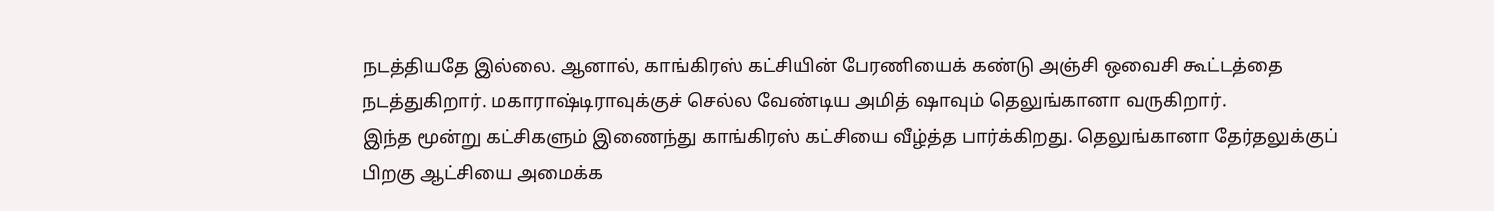நடத்தியதே இல்லை. ஆனால், காங்கிரஸ் கட்சியின் பேரணியைக் கண்டு அஞ்சி ஒவைசி கூட்டத்தை நடத்துகிறார். மகாராஷ்டிராவுக்குச் செல்ல வேண்டிய அமித் ஷாவும் தெலுங்கானா வருகிறார்.
இந்த மூன்று கட்சிகளும் இணைந்து காங்கிரஸ் கட்சியை வீழ்த்த பார்க்கிறது. தெலுங்கானா தேர்தலுக்குப் பிறகு ஆட்சியை அமைக்க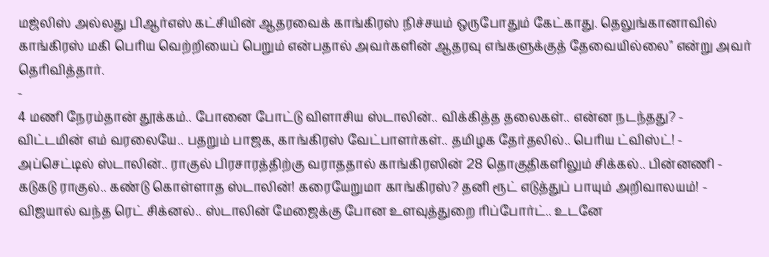மஜ்லிஸ் அல்லது பிஆர்எஸ் கட்சியின் ஆதரவைக் காங்கிரஸ் நிச்சயம் ஒருபோதும் கேட்காது. தெலுங்கானாவில் காங்கிரஸ் மகி பெரிய வெற்றியைப் பெறும் என்பதால் அவர்களின் ஆதரவு எங்களுக்குத் தேவையில்லை" என்று அவர் தெரிவித்தார்.
-
4 மணி நேரம்தான் தூக்கம்.. போனை போட்டு விளாசிய ஸ்டாலின்.. விக்கித்த தலைகள்.. என்ன நடந்தது? -
விட்டமின் எம் வரலையே.. பதறும் பாஜக, காங்கிரஸ் வேட்பாளர்கள்.. தமிழக தேர்தலில்.. பெரிய ட்விஸ்ட்! -
அப்செட்டில் ஸ்டாலின்.. ராகுல் பிரசாரத்திற்கு வராததால் காங்கிரஸின் 28 தொகுதிகளிலும் சிக்கல்.. பின்னணி -
கடுகடு ராகுல்.. கண்டு கொள்ளாத ஸ்டாலின்! கரையேறுமா காங்கிரஸ்? தனி ரூட் எடுத்துப் பாயும் அறிவாலயம்! -
விஜயால் வந்த ரெட் சிக்னல்.. ஸ்டாலின் மேஜைக்கு போன உளவுத்துறை ரிப்போர்ட்.. உடனே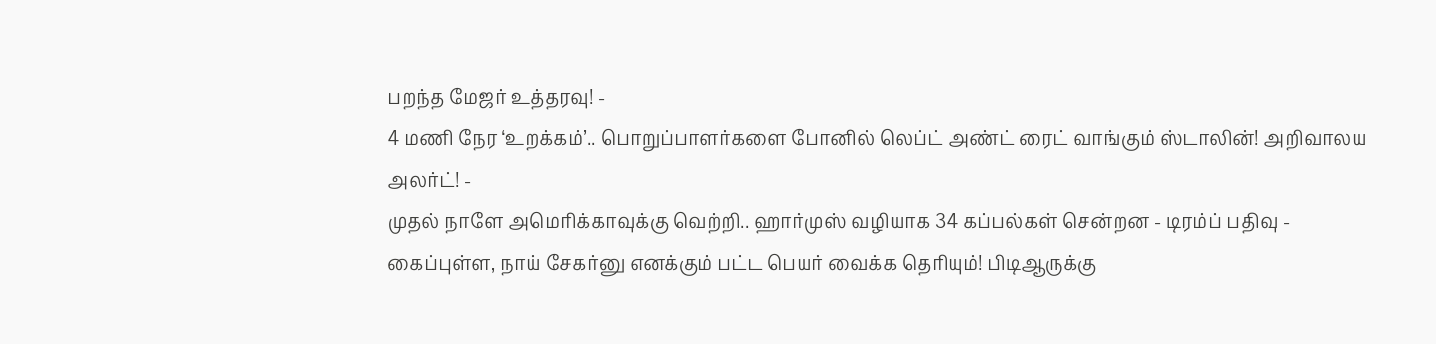பறந்த மேஜர் உத்தரவு! -
4 மணி நேர ‘உறக்கம்’.. பொறுப்பாளர்களை போனில் லெப்ட் அண்ட் ரைட் வாங்கும் ஸ்டாலின்! அறிவாலய அலர்ட்! -
முதல் நாளே அமெரிக்காவுக்கு வெற்றி.. ஹார்முஸ் வழியாக 34 கப்பல்கள் சென்றன - டிரம்ப் பதிவு -
கைப்புள்ள, நாய் சேகர்னு எனக்கும் பட்ட பெயர் வைக்க தெரியும்! பிடிஆருக்கு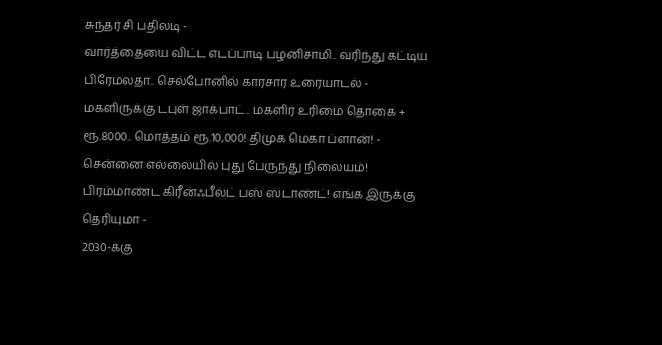சுந்தர் சி பதிலடி -
வார்த்தையை விட்ட எடப்பாடி பழனிசாமி.. வரிந்து கட்டிய பிரேமலதா.. செல்போனில் காரசார உரையாடல் -
மகளிருக்கு டபுள் ஜாக்பாட்.. மகளிர் உரிமை தொகை + ரூ.8000.. மொத்தம் ரூ.10,000! திமுக மெகா ப்ளான்! -
சென்னை எல்லையில் புது பேருந்து நிலையம்! பிரம்மாண்ட கிரீன்ஃபீல்ட் பஸ் ஸ்டாண்ட்! எங்க இருக்கு தெரியுமா -
2030-க்கு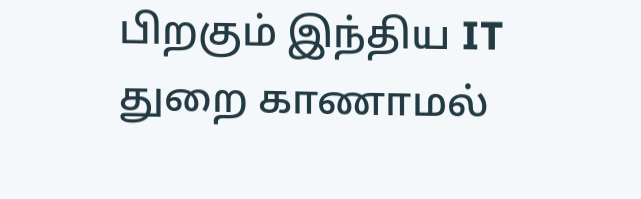பிறகும் இந்திய IT துறை காணாமல்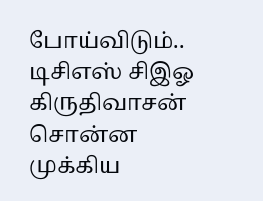போய்விடும்.. டிசிஎஸ் சிஇஓ கிருதிவாசன் சொன்ன முக்கிய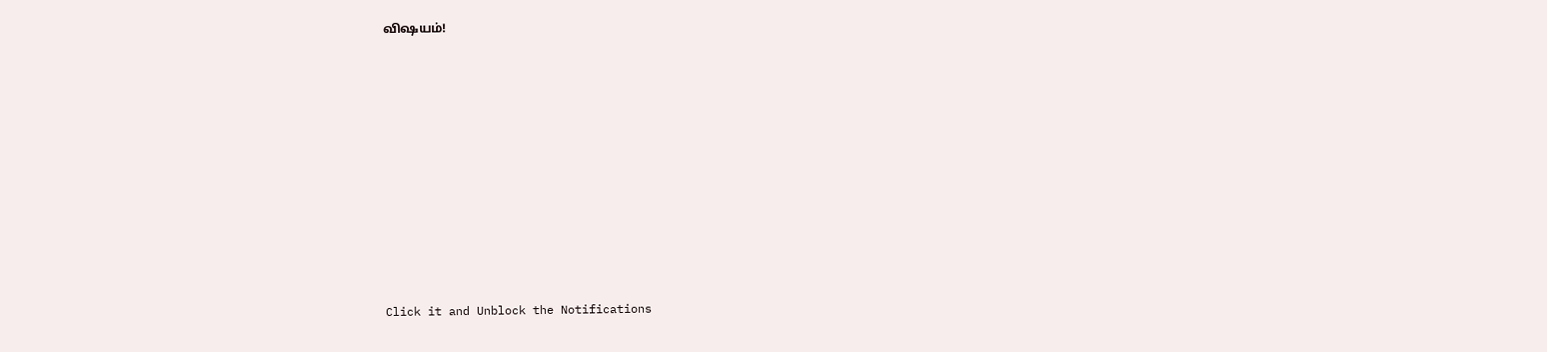விஷயம்!












Click it and Unblock the Notifications